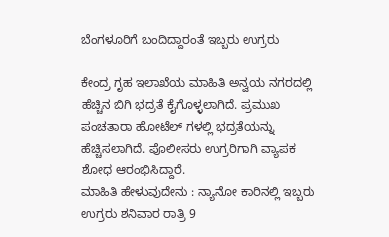ಬೆಂಗಳೂರಿಗೆ ಬಂದಿದ್ದಾರಂತೆ ಇಬ್ಬರು ಉಗ್ರರು

ಕೇಂದ್ರ ಗೃಹ ಇಲಾಖೆಯ ಮಾಹಿತಿ ಅನ್ವಯ ನಗರದಲ್ಲಿ ಹೆಚ್ಚಿನ ಬಿಗಿ ಭದ್ರತೆ ಕೈಗೊಳ್ಳಲಾಗಿದೆ. ಪ್ರಮುಖ ಪಂಚತಾರಾ ಹೋಟೆಲ್ ಗಳಲ್ಲಿ ಭದ್ರತೆಯನ್ನು ಹೆಚ್ಚಿಸಲಾಗಿದೆ. ಪೊಲೀಸರು ಉಗ್ರರಿಗಾಗಿ ವ್ಯಾಪಕ ಶೋಧ ಆರಂಭಿಸಿದ್ದಾರೆ.
ಮಾಹಿತಿ ಹೇಳುವುದೇನು : ನ್ಯಾನೋ ಕಾರಿನಲ್ಲಿ ಇಬ್ಬರು ಉಗ್ರರು ಶನಿವಾರ ರಾತ್ರಿ 9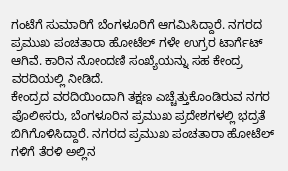ಗಂಟೆಗೆ ಸುಮಾರಿಗೆ ಬೆಂಗಳೂರಿಗೆ ಆಗಮಿಸಿದ್ದಾರೆ. ನಗರದ ಪ್ರಮುಖ ಪಂಚತಾರಾ ಹೋಟೆಲ್ ಗಳೇ ಉಗ್ರರ ಟಾರ್ಗೆಟ್ ಆಗಿವೆ. ಕಾರಿನ ನೋಂದಣಿ ಸಂಖ್ಯೆಯನ್ನು ಸಹ ಕೇಂದ್ರ ವರದಿಯಲ್ಲಿ ನೀಡಿದೆ.
ಕೇಂದ್ರದ ವರದಿಯಿಂದಾಗಿ ತಕ್ಷಣ ಎಚ್ಚೆತ್ತುಕೊಂಡಿರುವ ನಗರ ಪೊಲೀಸರು, ಬೆಂಗಳೂರಿನ ಪ್ರಮುಖ ಪ್ರದೇಶಗಳಲ್ಲಿ ಭದ್ರತೆ ಬಿಗಿಗೊಳಿಸಿದ್ದಾರೆ. ನಗರದ ಪ್ರಮುಖ ಪಂಚತಾರಾ ಹೋಟೆಲ್ ಗಳಿಗೆ ತೆರಳಿ ಅಲ್ಲಿನ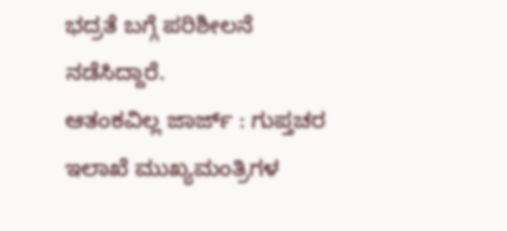ಭದ್ರತೆ ಬಗ್ಗೆ ಪರಿಶೀಲನೆ ನಡೆಸಿದ್ದಾರೆ.
ಆತಂಕವಿಲ್ಲ ಜಾರ್ಜ್ : ಗುಪ್ತಚರ ಇಲಾಖೆ ಮುಖ್ಯಮಂತ್ರಿಗಳ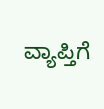ವ್ಯಾಪ್ತಿಗೆ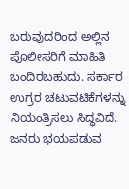ಬರುವುದರಿಂದ ಅಲ್ಲಿನ ಪೊಲೀಸರಿಗೆ ಮಾಹಿತಿ ಬಂದಿರಬಹುದು. ಸರ್ಕಾರ ಉಗ್ರರ ಚಟುವಟಿಕೆಗಳನ್ನು ನಿಯಂತ್ರಿಸಲು ಸಿದ್ಧವಿದೆ. ಜನರು ಭಯಪಡುವ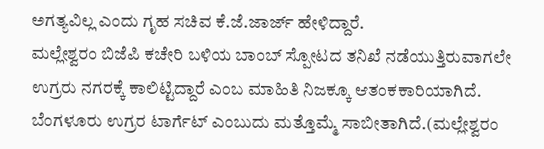ಅಗತ್ಯವಿಲ್ಲ ಎಂದು ಗೃಹ ಸಚಿವ ಕೆ.ಜೆ.ಜಾರ್ಜ್ ಹೇಳಿದ್ದಾರೆ.
ಮಲ್ಲೇಶ್ವರಂ ಬಿಜೆಪಿ ಕಚೇರಿ ಬಳಿಯ ಬಾಂಬ್ ಸ್ಪೋಟದ ತನಿಖೆ ನಡೆಯುತ್ತಿರುವಾಗಲೇ ಉಗ್ರರು ನಗರಕ್ಕೆ ಕಾಲಿಟ್ಟಿದ್ದಾರೆ ಎಂಬ ಮಾಹಿತಿ ನಿಜಕ್ಕೂ ಆತಂಕಕಾರಿಯಾಗಿದೆ. ಬೆಂಗಳೂರು ಉಗ್ರರ ಟಾರ್ಗೆಟ್ ಎಂಬುದು ಮತ್ತೊಮ್ಮೆ ಸಾಬೀತಾಗಿದೆ.(ಮಲ್ಲೇಶ್ವರಂ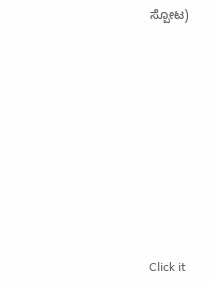ಸ್ಪೋಟ)












Click it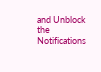and Unblock the Notifications